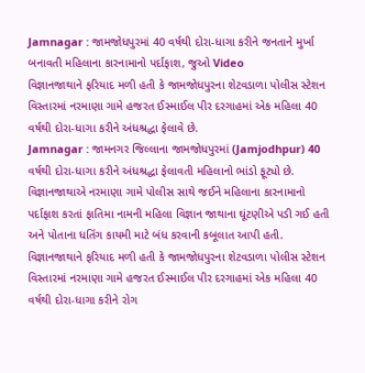Jamnagar : જામજોધપુરમાં 40 વર્ષથી દોરા-ધાગા કરીને જનતાને મુર્ખા બનાવતી મહિલાના કારનામાનો પર્દાફાશ, જુઓ Video
વિજ્ઞાનજાથાને ફરિયાદ મળી હતી કે જામજોધપુરના શેટવડાળા પોલીસ સ્ટેશન વિસ્તારમાં નરમાણા ગામે હજરત ઈસ્માઈલ પીર દરગાહમાં એક મહિલા 40 વર્ષથી દોરા-ધાગા કરીને અંધશ્રદ્ધા ફેલાવે છે.
Jamnagar : જામનગર જિલ્લાના જામજોધપુરમાં (Jamjodhpur) 40 વર્ષથી દોરા-ધાગા કરીને અંધશ્રદ્ધા ફેલાવતી મહિલાનો ભાંડો ફૂટ્યો છે. વિજ્ઞાનજાથાએ નરમાણા ગામે પોલીસ સાથે જઈને મહિલાના કારનામાનો પર્દાફાશ કરતાં ફાતિમા નામની મહિલા વિજ્ઞાન જાથાના ઘૂંટણીએ પડી ગઈ હતી અને પોતાના ધતિંગ કાયમી માટે બંધ કરવાની કબૂલાત આપી હતી.
વિજ્ઞાનજાથાને ફરિયાદ મળી હતી કે જામજોધપુરના શેટવડાળા પોલીસ સ્ટેશન વિસ્તારમાં નરમાણા ગામે હજરત ઈસ્માઈલ પીર દરગાહમાં એક મહિલા 40 વર્ષથી દોરા-ધાગા કરીને રોગ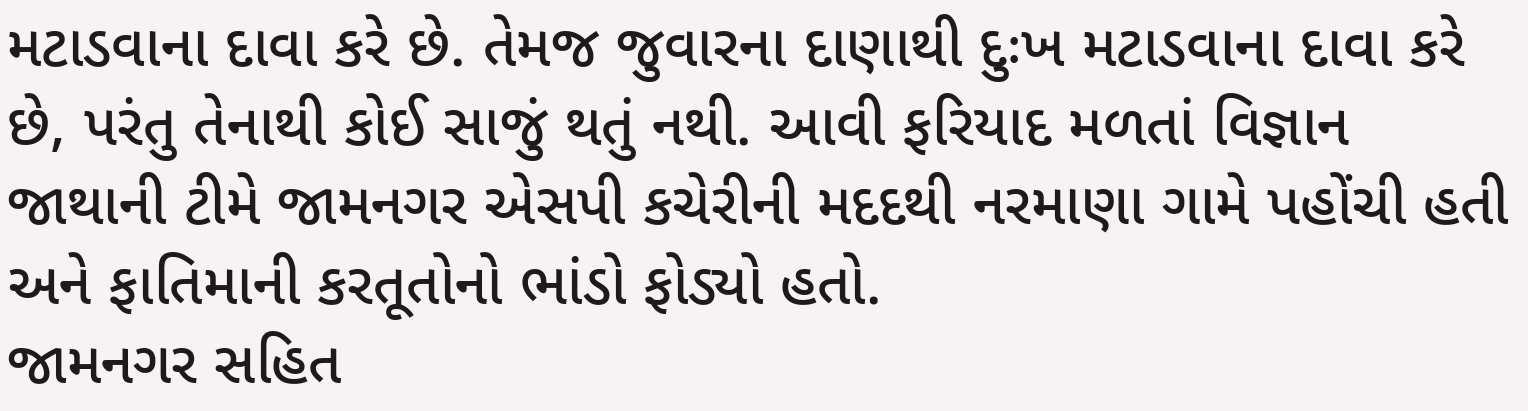મટાડવાના દાવા કરે છે. તેમજ જુવારના દાણાથી દુઃખ મટાડવાના દાવા કરે છે, પરંતુ તેનાથી કોઈ સાજું થતું નથી. આવી ફરિયાદ મળતાં વિજ્ઞાન જાથાની ટીમે જામનગર એસપી કચેરીની મદદથી નરમાણા ગામે પહોંચી હતી અને ફાતિમાની કરતૂતોનો ભાંડો ફોડ્યો હતો.
જામનગર સહિત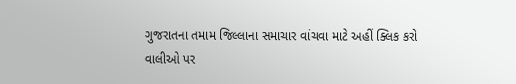ગુજરાતના તમામ જિલ્લાના સમાચાર વાંચવા માટે અહીં ક્લિક કરો
વાલીઓ પર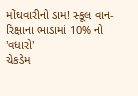મોંઘવારીનો ડામ! સ્કૂલ વાન-રિક્ષાના ભાડામાં 10% નો 'વધારો'
ચેકડેમ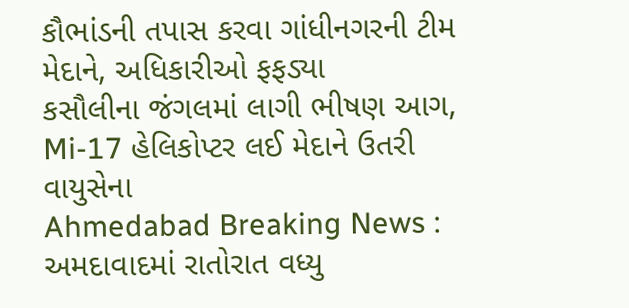કૌભાંડની તપાસ કરવા ગાંધીનગરની ટીમ મેદાને, અધિકારીઓ ફફડ્યા
કસૌલીના જંગલમાં લાગી ભીષણ આગ, Mi-17 હેલિકોપ્ટર લઈ મેદાને ઉતરી વાયુસેના
Ahmedabad Breaking News : અમદાવાદમાં રાતોરાત વધ્યુ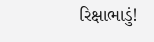રિક્ષાભાડું!